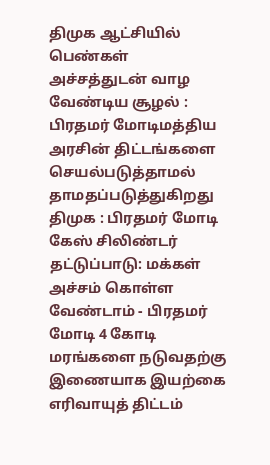திமுக ஆட்சியில் பெண்கள் அச்சத்துடன் வாழ வேண்டிய சூழல் : பிரதமர் மோடிமத்திய அரசின் திட்டங்களை செயல்படுத்தாமல் தாமதப்படுத்துகிறது திமுக : பிரதமர் மோடி கேஸ் சிலிண்டர் தட்டுப்பாடு: மக்கள் அச்சம் கொள்ள வேண்டாம் - பிரதமர் மோடி 4 கோடி மரங்களை நடுவதற்கு இணையாக இயற்கை எரிவாயுத் திட்டம்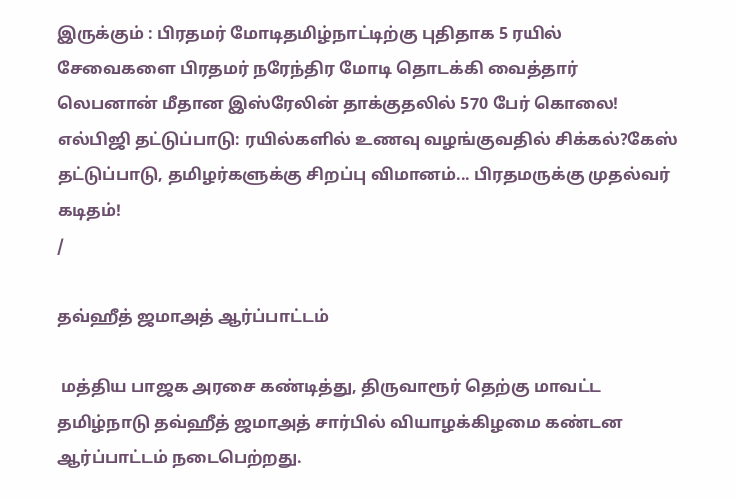இருக்கும் : பிரதமர் மோடிதமிழ்நாட்டிற்கு புதிதாக 5 ரயில் சேவைகளை பிரதமர் நரேந்திர மோடி தொடக்கி வைத்தார் லெபனான் மீதான இஸ்ரேலின் தாக்குதலில் 570 பேர் கொலை! எல்பிஜி தட்டுப்பாடு: ரயில்களில் உணவு வழங்குவதில் சிக்கல்?கேஸ் தட்டுப்பாடு, தமிழர்களுக்கு சிறப்பு விமானம்... பிரதமருக்கு முதல்வர் கடிதம்!
/

தவ்ஹீத் ஜமாஅத் ஆர்ப்பாட்டம்

 மத்திய பாஜக அரசை கண்டித்து, திருவாரூர் தெற்கு மாவட்ட தமிழ்நாடு தவ்ஹீத் ஜமாஅத் சார்பில் வியாழக்கிழமை கண்டன ஆர்ப்பாட்டம் நடைபெற்றது.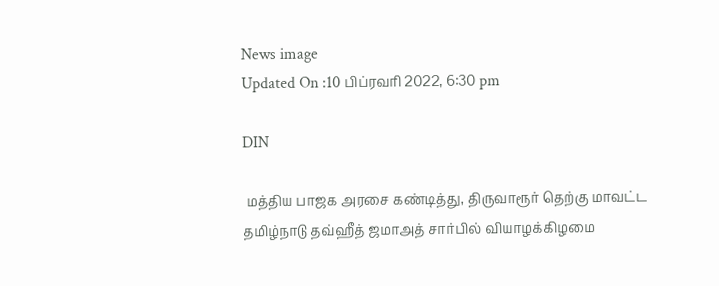News image
Updated On :10 பிப்ரவரி 2022, 6:30 pm

DIN

 மத்திய பாஜக அரசை கண்டித்து, திருவாரூர் தெற்கு மாவட்ட தமிழ்நாடு தவ்ஹீத் ஜமாஅத் சார்பில் வியாழக்கிழமை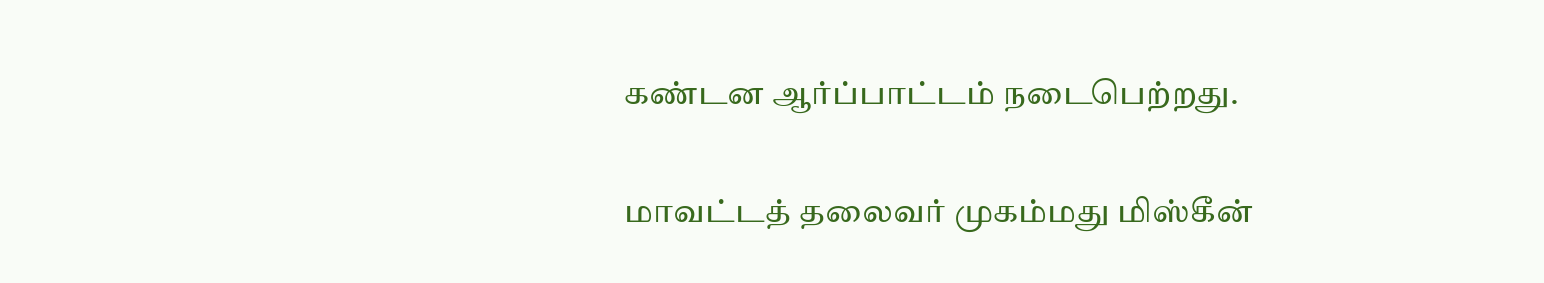கண்டன ஆர்ப்பாட்டம் நடைபெற்றது.

மாவட்டத் தலைவர் முகம்மது மிஸ்கீன்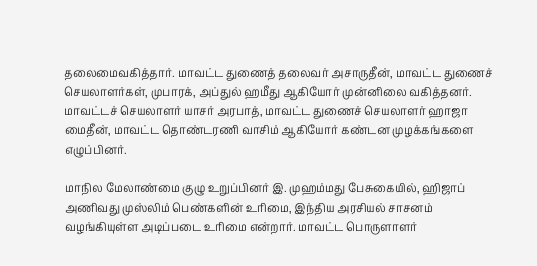தலைமைவகித்தார். மாவட்ட துணைத் தலைவர் அசாருதீன், மாவட்ட துணைச் செயலாளர்கள், முபாரக், அப்துல் ஹமீது ஆகியோர் முன்னிலை வகித்தனர். மாவட்டச் செயலாளர் யாசர் அரபாத், மாவட்ட துணைச் செயலாளர் ஹாஜா மைதீன், மாவட்ட தொண்டரணி வாசிம் ஆகியோர் கண்டன முழக்கங்களை எழுப்பினர்.

மாநில மேலாண்மை குழு உறுப்பினர் இ. முஹம்மது பேசுகையில், ஹிஜாப் அணிவது முஸ்லிம் பெண்களின் உரிமை, இந்திய அரசியல் சாசனம் வழங்கியுள்ள அடிப்படை உரிமை என்றார். மாவட்ட பொருளாளர்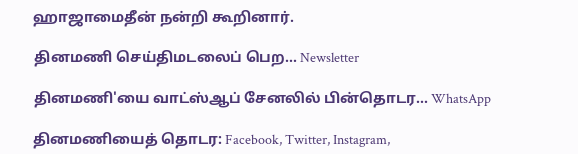ஹாஜாமைதீன் நன்றி கூறினார்.

தினமணி செய்திமடலைப் பெற... Newsletter

தினமணி'யை வாட்ஸ்ஆப் சேனலில் பின்தொடர... WhatsApp

தினமணியைத் தொடர: Facebook, Twitter, Instagram,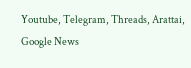Youtube, Telegram, Threads, Arattai, Google News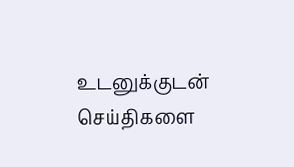உடனுக்குடன் செய்திகளை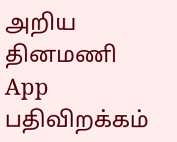அறிய தினமணி App பதிவிறக்கம்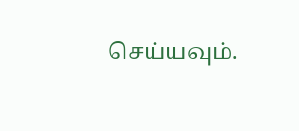செய்யவும்.